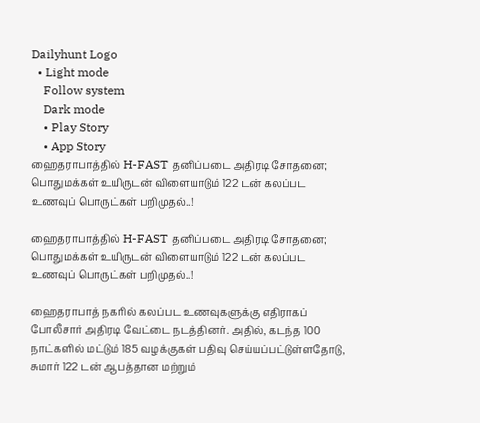Dailyhunt Logo
  • Light mode
    Follow system
    Dark mode
    • Play Story
    • App Story
ஹைதராபாத்தில் H-FAST தனிப்படை அதிரடி சோதனை; பொதுமக்கள் உயிருடன் விளையாடும் 122 டன் கலப்பட உணவுப் பொருட்கள் பறிமுதல்..!

ஹைதராபாத்தில் H-FAST தனிப்படை அதிரடி சோதனை; பொதுமக்கள் உயிருடன் விளையாடும் 122 டன் கலப்பட உணவுப் பொருட்கள் பறிமுதல்..!

ஹைதராபாத் நகரில் கலப்பட உணவுகளுக்கு எதிராகப் போலீசார் அதிரடி வேட்டை நடத்தினர். அதில், கடந்த 100 நாட்களில் மட்டும் 185 வழக்குகள் பதிவு செய்யப்பட்டுள்ளதோடு, சுமார் 122 டன் ஆபத்தான மற்றும்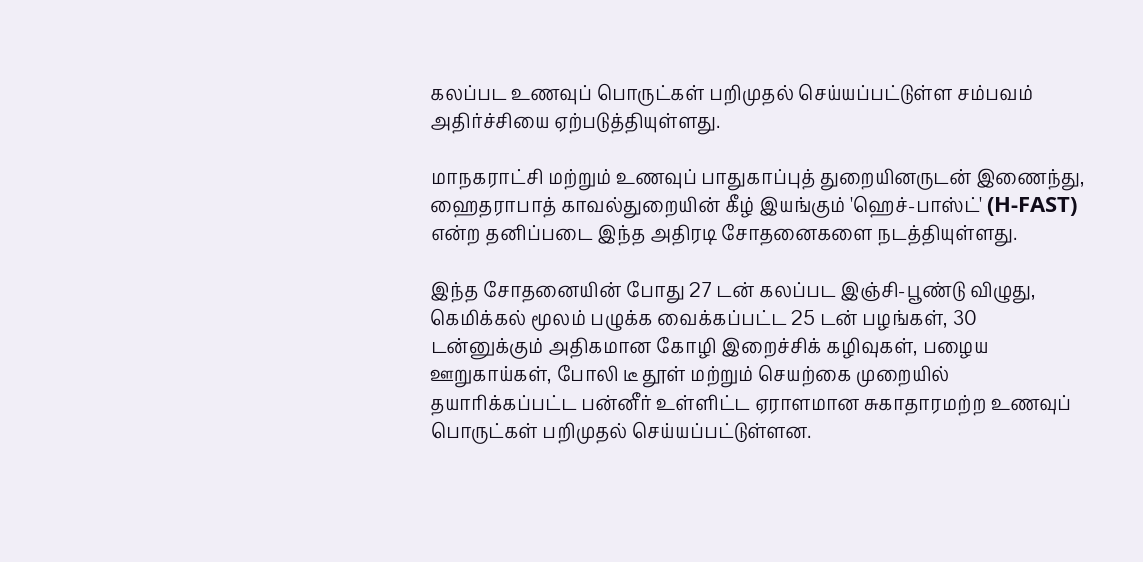கலப்பட உணவுப் பொருட்கள் பறிமுதல் செய்யப்பட்டுள்ள சம்பவம் அதிர்ச்சியை ஏற்படுத்தியுள்ளது.

மாநகராட்சி மற்றும் உணவுப் பாதுகாப்புத் துறையினருடன் இணைந்து, ஹைதராபாத் காவல்துறையின் கீழ் இயங்கும் 'ஹெச்-பாஸ்ட்' (H-FAST) என்ற தனிப்படை இந்த அதிரடி சோதனைகளை நடத்தியுள்ளது.

இந்த சோதனையின் போது 27 டன் கலப்பட இஞ்சி-பூண்டு விழுது, கெமிக்கல் மூலம் பழுக்க வைக்கப்பட்ட 25 டன் பழங்கள், 30 டன்னுக்கும் அதிகமான கோழி இறைச்சிக் கழிவுகள், பழைய ஊறுகாய்கள், போலி டீ தூள் மற்றும் செயற்கை முறையில் தயாரிக்கப்பட்ட பன்னீர் உள்ளிட்ட ஏராளமான சுகாதாரமற்ற உணவுப் பொருட்கள் பறிமுதல் செய்யப்பட்டுள்ளன.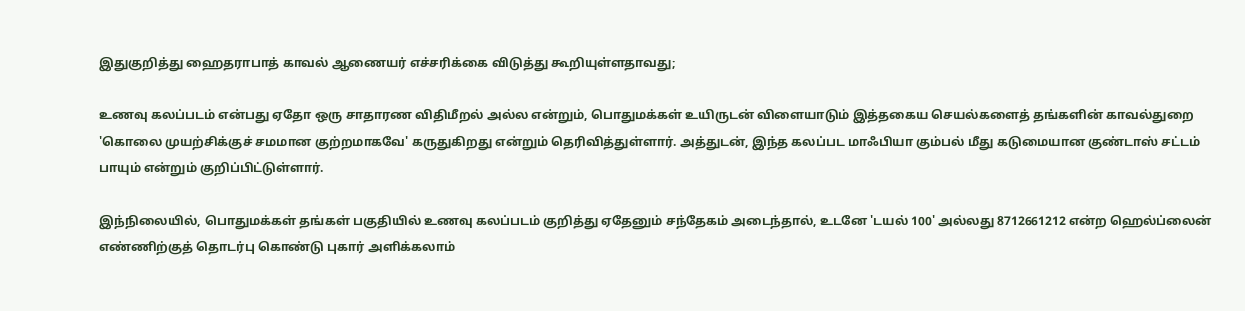இதுகுறித்து ஹைதராபாத் காவல் ஆணையர் எச்சரிக்கை விடுத்து கூறியுள்ளதாவது;

உணவு கலப்படம் என்பது ஏதோ ஒரு சாதாரண விதிமீறல் அல்ல என்றும், பொதுமக்கள் உயிருடன் விளையாடும் இத்தகைய செயல்களைத் தங்களின் காவல்துறை 'கொலை முயற்சிக்குச் சமமான குற்றமாகவே' கருதுகிறது என்றும் தெரிவித்துள்ளார். அத்துடன், இந்த கலப்பட மாஃபியா கும்பல் மீது கடுமையான குண்டாஸ் சட்டம் பாயும் என்றும் குறிப்பிட்டுள்ளார்.

இந்நிலையில், பொதுமக்கள் தங்கள் பகுதியில் உணவு கலப்படம் குறித்து ஏதேனும் சந்தேகம் அடைந்தால், உடனே 'டயல் 100' அல்லது 8712661212 என்ற ஹெல்ப்லைன் எண்ணிற்குத் தொடர்பு கொண்டு புகார் அளிக்கலாம்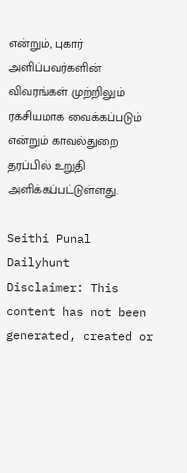என்றும், புகார் அளிப்பவர்களின் விவரங்கள் முற்றிலும் ரகசியமாக வைக்கப்படும் என்றும் காவல்துறை தரப்பில் உறுதி அளிக்கப்பட்டுள்ளது.

Seithi Punal
Dailyhunt
Disclaimer: This content has not been generated, created or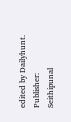edited by Dailyhunt. Publisher: Seithipunal